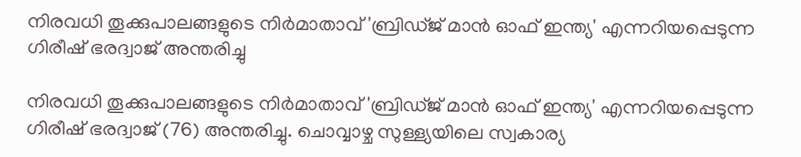നിരവധി തൂക്കുപാലങ്ങളുടെ നിർമാതാവ് 'ബ്രിഡ്ജ് മാൻ ഓഫ് ഇന്ത്യ' എന്നറിയപ്പെടുന്ന ഗിരീഷ് ഭരദ്വാജ് അന്തരിച്ചു

നിരവധി തൂക്കുപാലങ്ങളുടെ നിർമാതാവ് 'ബ്രിഡ്ജ് മാൻ ഓഫ് ഇന്ത്യ' എന്നറിയപ്പെടുന്ന ഗിരീഷ് ഭരദ്വാജ് (76) അന്തരിച്ചു. ചൊവ്വാഴ്ച സുള്ള്യയിലെ സ്വകാര്യ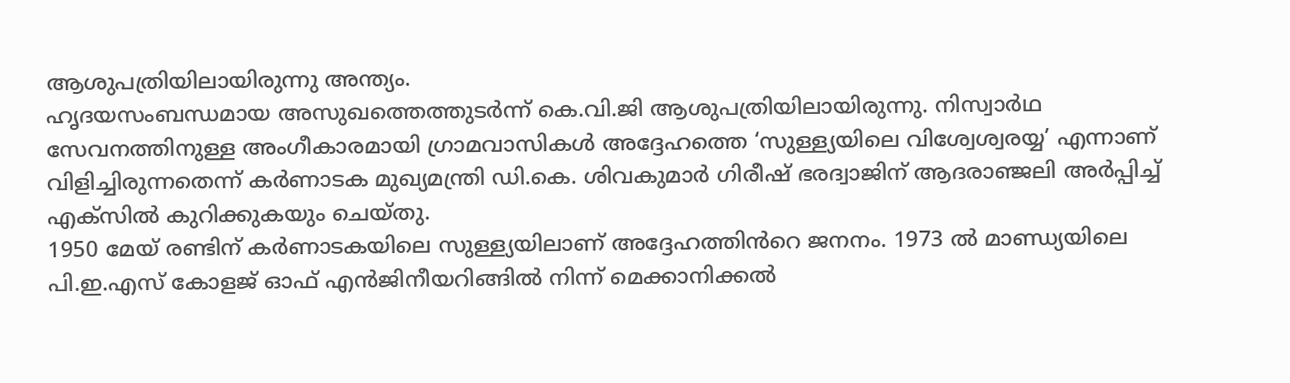ആശുപത്രിയിലായിരുന്നു അന്ത്യം.
ഹൃദയസംബന്ധമായ അസുഖത്തെത്തുടർന്ന് കെ.വി.ജി ആശുപത്രിയിലായിരുന്നു. നിസ്വാർഥ സേവനത്തിനുള്ള അംഗീകാരമായി ഗ്രാമവാസികൾ അദ്ദേഹത്തെ ‘സുള്ള്യയിലെ വിശ്വേശ്വരയ്യ’ എന്നാണ് വിളിച്ചിരുന്നതെന്ന് കർണാടക മുഖ്യമന്ത്രി ഡി.കെ. ശിവകുമാർ ഗിരീഷ് ഭരദ്വാജിന് ആദരാഞ്ജലി അർപ്പിച്ച് എക്സിൽ കുറിക്കുകയും ചെയ്തു.
1950 മേയ് രണ്ടിന് കർണാടകയിലെ സുള്ള്യയിലാണ് അദ്ദേഹത്തിൻറെ ജനനം. 1973 ൽ മാണ്ഡ്യയിലെ പി.ഇ.എസ് കോളജ് ഓഫ് എൻജിനീയറിങ്ങിൽ നിന്ന് മെക്കാനിക്കൽ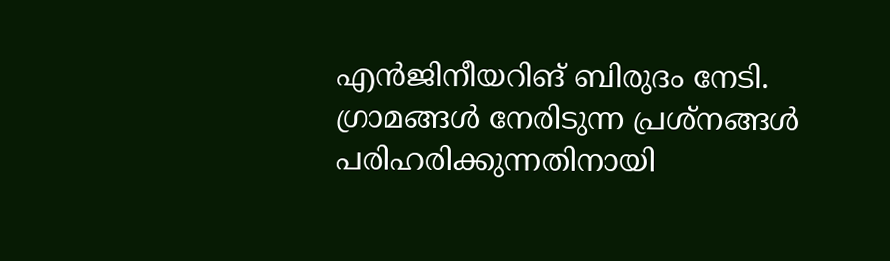എൻജിനീയറിങ് ബിരുദം നേടി. ഗ്രാമങ്ങൾ നേരിടുന്ന പ്രശ്നങ്ങൾ പരിഹരിക്കുന്നതിനായി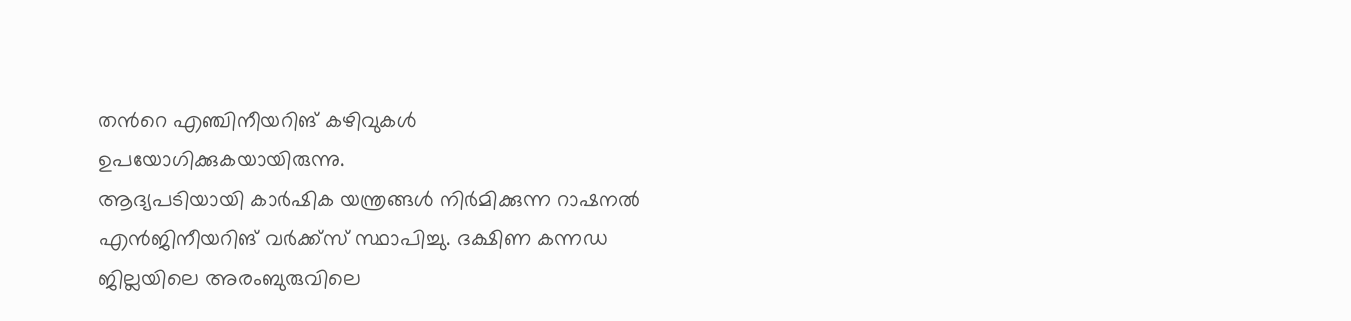തൻറെ എഞ്ചിനീയറിങ് കഴിവുകൾ ഉപയോഗിക്കുകയായിരുന്നു.
ആദ്യപടിയായി കാർഷിക യന്ത്രങ്ങൾ നിർമിക്കുന്ന റാഷനൽ എൻജിനീയറിങ് വർക്ക്സ് സ്ഥാപിച്ചു. ദക്ഷിണ കന്നഡ ജില്ലയിലെ അരംബുരുവിലെ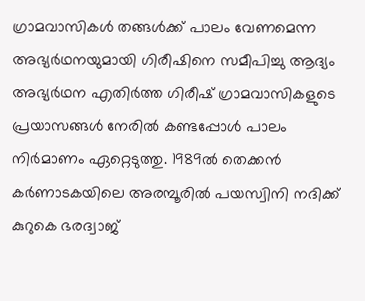ഗ്രാമവാസികൾ തങ്ങൾക്ക് പാലം വേണമെന്ന അഭ്യർഥനയുമായി ഗിരീഷിനെ സമീപിച്ചു ആദ്യം അഭ്യർഥന എതിർത്ത ഗിരീഷ് ഗ്രാമവാസികളുടെ പ്രയാസങ്ങൾ നേരിൽ കണ്ടപ്പോൾ പാലം നിർമാണം ഏറ്റെടുത്തു. 1989ൽ തെക്കൻ കർണാടകയിലെ അരമ്പൂരിൽ പയസ്വിനി നദിക്ക് കുറുകെ ഭരദ്വാജ്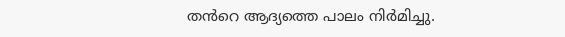തൻറെ ആദ്യത്തെ പാലം നിർമിച്ചു.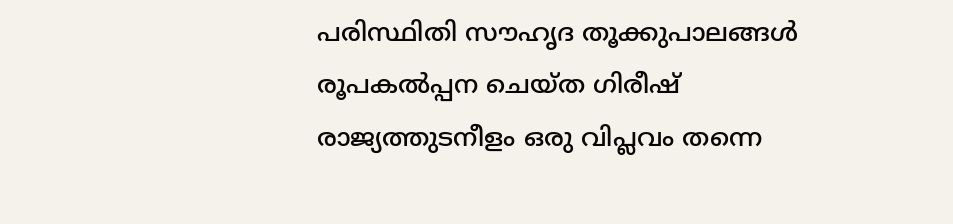പരിസ്ഥിതി സൗഹൃദ തൂക്കുപാലങ്ങൾ രൂപകൽപ്പന ചെയ്ത ഗിരീഷ് രാജ്യത്തുടനീളം ഒരു വിപ്ലവം തന്നെ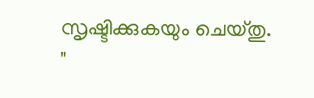സൃഷ്ടിക്കുകയും ചെയ്തു.
"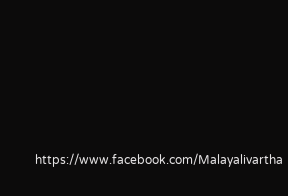https://www.facebook.com/Malayalivartha